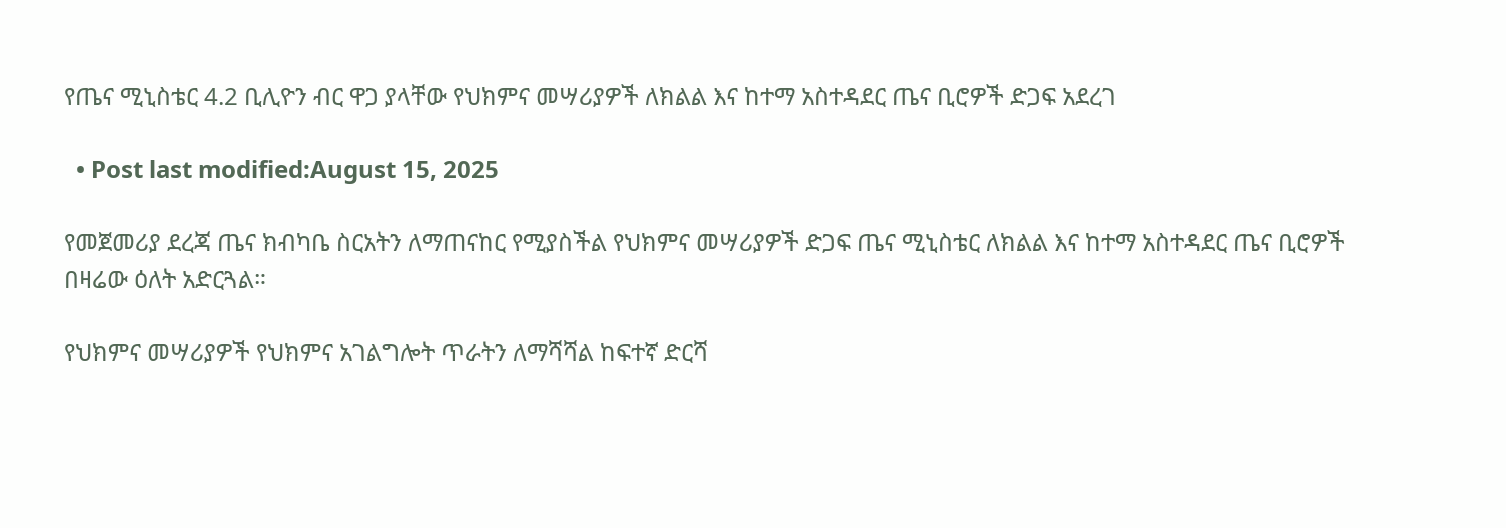የጤና ሚኒስቴር 4.2 ቢሊዮን ብር ዋጋ ያላቸው የህክምና መሣሪያዎች ለክልል እና ከተማ አስተዳደር ጤና ቢሮዎች ድጋፍ አደረገ

  • Post last modified:August 15, 2025

የመጀመሪያ ደረጃ ጤና ክብካቤ ስርአትን ለማጠናከር የሚያስችል የህክምና መሣሪያዎች ድጋፍ ጤና ሚኒስቴር ለክልል እና ከተማ አስተዳደር ጤና ቢሮዎች በዛሬው ዕለት አድርጓል።

የህክምና መሣሪያዎች የህክምና አገልግሎት ጥራትን ለማሻሻል ከፍተኛ ድርሻ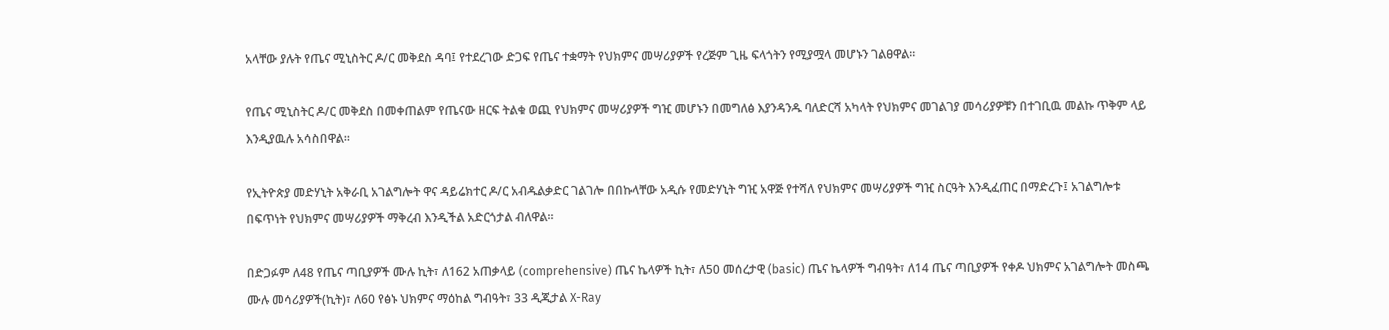አላቸው ያሉት የጤና ሚኒስትር ዶ/ር መቅደስ ዳባ፤ የተደረገው ድጋፍ የጤና ተቋማት የህክምና መሣሪያዎች የረጅም ጊዜ ፍላጎትን የሚያሟላ መሆኑን ገልፀዋል።

የጤና ሚኒስትር ዶ/ር መቅደስ በመቀጠልም የጤናው ዘርፍ ትልቁ ወጪ የህክምና መሣሪያዎች ግዢ መሆኑን በመግለፅ እያንዳንዱ ባለድርሻ አካላት የህክምና መገልገያ መሳሪያዎቹን በተገቢዉ መልኩ ጥቅም ላይ እንዲያዉሉ አሳስበዋል።

የኢትዮጵያ መድሃኒት አቅራቢ አገልግሎት ዋና ዳይሬክተር ዶ/ር አብዱልቃድር ገልገሎ በበኩላቸው አዲሱ የመድሃኒት ግዢ አዋጅ የተሻለ የህክምና መሣሪያዎች ግዢ ስርዓት እንዲፈጠር በማድረጉ፤ አገልግሎቱ በፍጥነት የህክምና መሣሪያዎች ማቅረብ እንዲችል አድርጎታል ብለዋል።

በድጋፉም ለ48 የጤና ጣቢያዎች ሙሉ ኪት፣ ለ162 አጠቃላይ (comprehensive) ጤና ኬላዎች ኪት፣ ለ50 መሰረታዊ (basic) ጤና ኬላዎች ግብዓት፣ ለ14 ጤና ጣቢያዎች የቀዶ ህክምና አገልግሎት መስጫ ሙሉ መሳሪያዎች(ኪት)፣ ለ60 የፅኑ ህክምና ማዕከል ግብዓት፣ 33 ዲጂታል X-Ray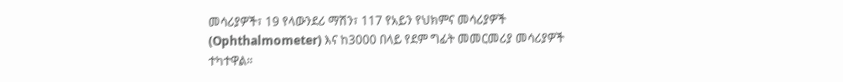መሳሪያዎች፣ 19 የላውንደሪ ማሽን፣ 117 የአይን የህክምና መሳሪያዎች (Ophthalmometer) እና ከ3000 በላይ የደም ግፊት መመርመሪያ መሳሪያዎች ተካተዋል።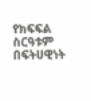የክፍፍል ስርዓቱም በፍትሀዊነት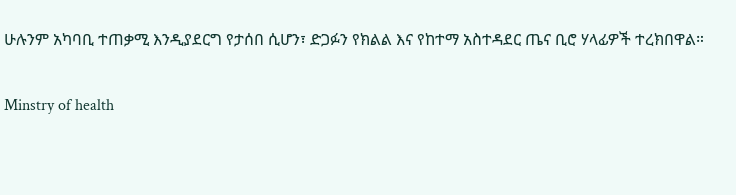ሁሉንም አካባቢ ተጠቃሚ እንዲያደርግ የታሰበ ሲሆን፣ ድጋፉን የክልል እና የከተማ አስተዳደር ጤና ቢሮ ሃላፊዎች ተረክበዋል።

Minstry of health